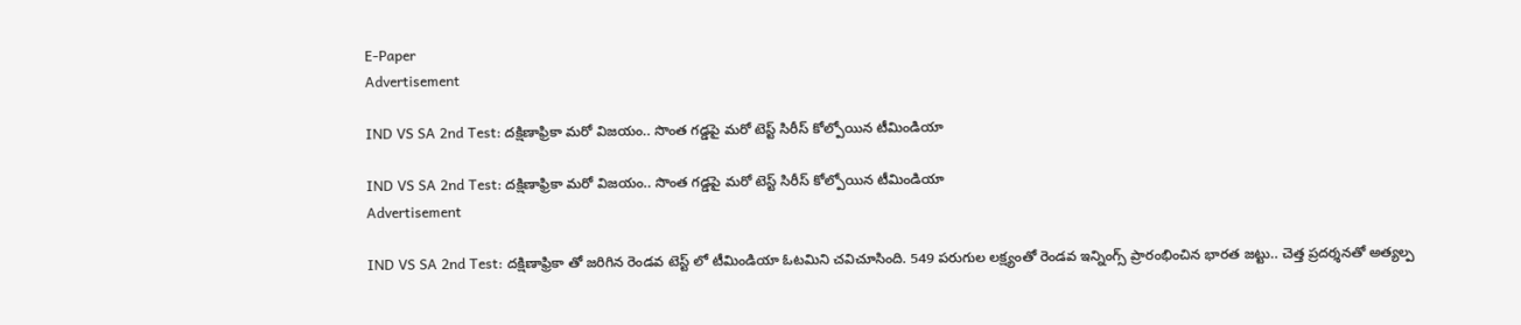E-Paper
Advertisement

IND VS SA 2nd Test: ద‌క్షిణాఫ్రికా మ‌రో విజ‌యం.. సొంత గ‌డ్డ‌పై మ‌రో టెస్ట్ సిరీస్ కోల్పోయిన టీమిండియా

IND VS SA 2nd Test: ద‌క్షిణాఫ్రికా మ‌రో విజ‌యం.. సొంత గ‌డ్డ‌పై మ‌రో టెస్ట్ సిరీస్ కోల్పోయిన టీమిండియా
Advertisement

IND VS SA 2nd Test: దక్షిణాఫ్రికా తో జరిగిన రెండవ టెస్ట్ లో టీమిండియా ఓటమిని చవిచూసింది. 549 పరుగుల లక్ష్యంతో రెండవ ఇన్నింగ్స్ ప్రారంభించిన భారత జట్టు.. చెత్త ప్రదర్శనతో అత్యల్ప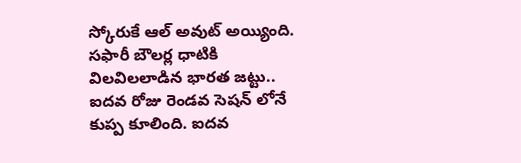స్కోరుకే ఆల్ అవుట్ అయ్యింది. సఫారీ బౌలర్ల ధాటికి విలవిలలాడిన భారత జట్టు.. ఐదవ రోజు రెండవ సెషన్ లోనే కుప్ప కూలింది. ఐదవ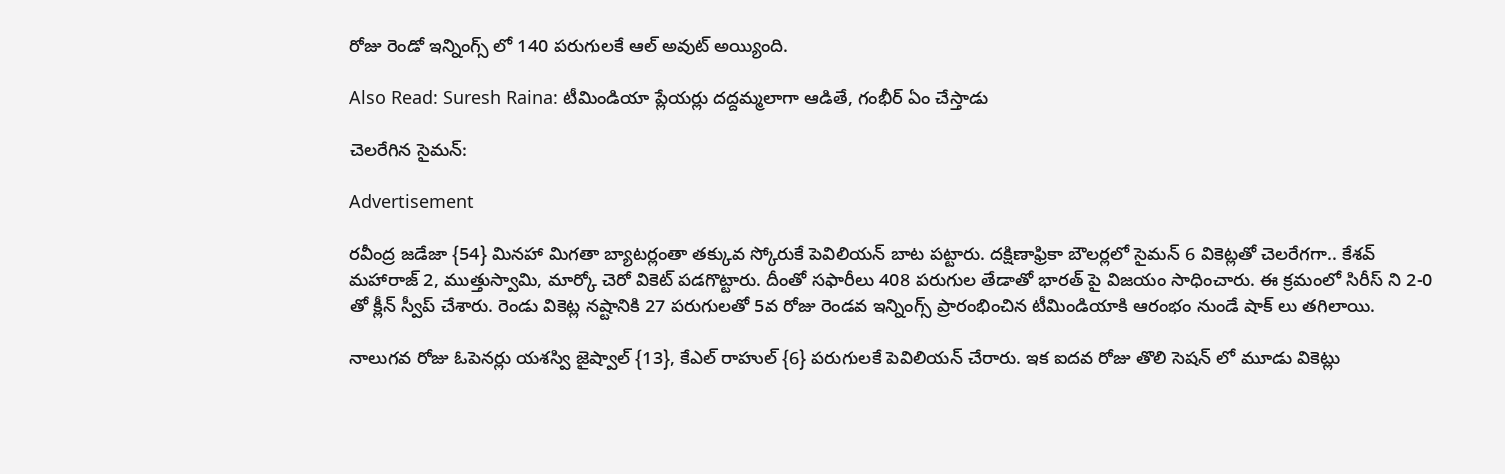రోజు రెండో ఇన్నింగ్స్ లో 140 పరుగులకే ఆల్ అవుట్ అయ్యింది.

Also Read: Suresh Raina: టీమిండియా ప్లేయర్లు దద్దమ్మలాగా ఆడితే, గంభీర్ ఏం చేస్తాడు

చెలరేగిన సైమన్:

Advertisement

రవీంద్ర జడేజా {54} మినహా మిగతా బ్యాటర్లంతా తక్కువ స్కోరుకే పెవిలియన్ బాట పట్టారు. దక్షిణాఫ్రికా బౌలర్లలో సైమన్ 6 వికెట్లతో చెలరేగగా.. కేశవ్ మహారాజ్ 2, ముత్తుస్వామి, మార్కో చెరో వికెట్ పడగొట్టారు. దీంతో సఫారీలు 408 పరుగుల తేడాతో భారత్ పై విజయం సాధించారు. ఈ క్రమంలో సిరీస్ ని 2-0 తో క్లీన్ స్వీప్ చేశారు. రెండు వికెట్ల నష్టానికి 27 పరుగులతో 5వ రోజు రెండవ ఇన్నింగ్స్ ప్రారంభించిన టీమిండియాకి ఆరంభం నుండే షాక్ లు తగిలాయి.

నాలుగవ రోజు ఓపెనర్లు యశస్వి జైష్వాల్ {13}, కేఎల్ రాహుల్ {6} పరుగులకే పెవిలియన్ చేరారు. ఇక ఐదవ రోజు తొలి సెషన్ లో మూడు వికెట్లు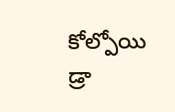కోల్పోయి డ్రా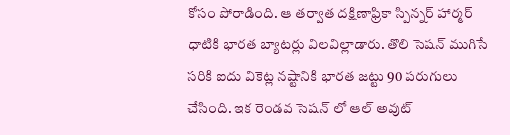కోసం పోరాడింది. ఆ తర్వాత దక్షిణాఫ్రికా స్పిన్నర్ హార్మర్ ధాటికి భారత బ్యాటర్లు విలవిల్లాడారు. తొలి సెషన్ ముగిసే సరికి ఐదు వికెట్ల నష్టానికి భారత జట్టు 90 పరుగులు చేసింది. ఇక రెండవ సెషన్ లో ఆల్ అవుట్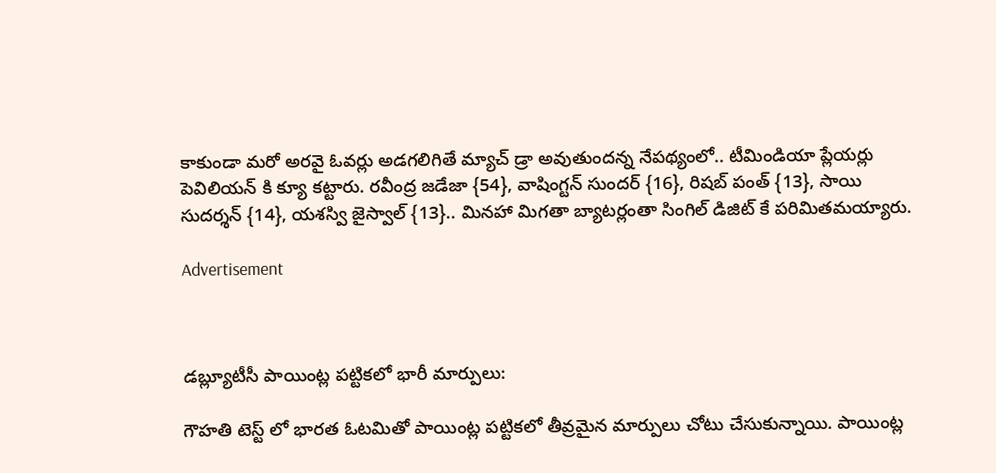కాకుండా మరో అరవై ఓవర్లు అడగలిగితే మ్యాచ్ డ్రా అవుతుందన్న నేపథ్యంలో.. టీమిండియా ప్లేయర్లు పెవిలియన్ కి క్యూ కట్టారు. రవీంద్ర జడేజా {54}, వాషింగ్టన్ సుందర్ {16}, రిషబ్ పంత్ {13}, సాయి సుదర్శన్ {14}, యశస్వి జైస్వాల్ {13}.. మినహా మిగతా బ్యాటర్లంతా సింగిల్ డిజిట్ కే పరిమితమయ్యారు.

Advertisement



డబ్ల్యూటీసీ పాయింట్ల పట్టికలో భారీ మార్పులు:

గౌహతి టెస్ట్ లో భారత ఓటమితో పాయింట్ల పట్టికలో తీవ్రమైన మార్పులు చోటు చేసుకున్నాయి. పాయింట్ల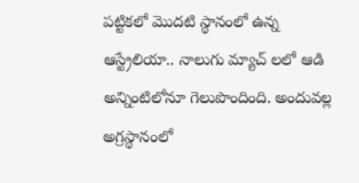పట్టికలో మొదటి స్థానంలో ఉన్న ఆస్ట్రేలియా.. నాలుగు మ్యాచ్ లలో ఆడి అన్నింటిలోనూ గెలుపొందింది. అందువల్ల అగ్రస్థానంలో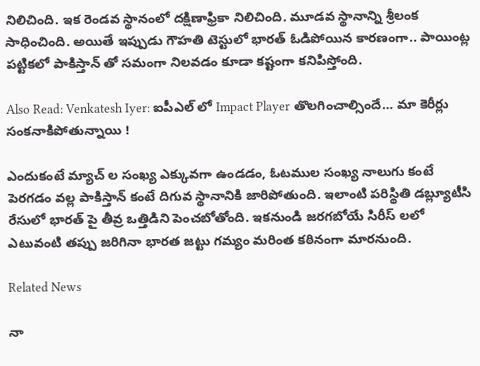నిలిచింది. ఇక రెండవ స్థానంలో దక్షిణాఫ్రికా నిలిచింది. మూడవ స్థానాన్ని శ్రీలంక సాధించింది. అయితే ఇప్పుడు గౌహతి టెస్టులో భారత్ ఓడిపోయిన కారణంగా.. పాయింట్ల పట్టికలో పాకిస్తాన్ తో సమంగా నిలవడం కూడా కష్టంగా కనిపిస్తోంది.

Also Read: Venkatesh Iyer: ఐపీఎల్ లో Impact Player తొల‌గించాల్సిందే… మా కెరీర్లు సంక‌నాకిపోతున్నాయి !

ఎందుకంటే మ్యాచ్ ల సంఖ్య ఎక్కువగా ఉండడం, ఓటముల సంఖ్య నాలుగు కంటే పెరగడం వల్ల పాకిస్తాన్ కంటే దిగువ స్థానానికి జారిపోతుంది. ఇలాంటి పరిస్థితి డబ్ల్యూటీసి రేసులో భారత్ పై తీవ్ర ఒత్తిడిని పెంచబోతోంది. ఇకనుండి జరగబోయే సిరీస్ లలో ఎటువంటి తప్పు జరిగినా భారత జట్టు గమ్యం మరింత కఠినంగా మారనుంది.

Related News

నా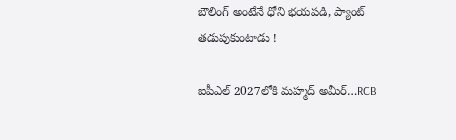బౌలింగ్ అంటేనే ధోని భ‌య‌ప‌డి, ప్యాంట్ త‌డుపుకుంటాడు !

ఐపీఎల్ 2027లోకి మహ్మద్ అమీర్…RCB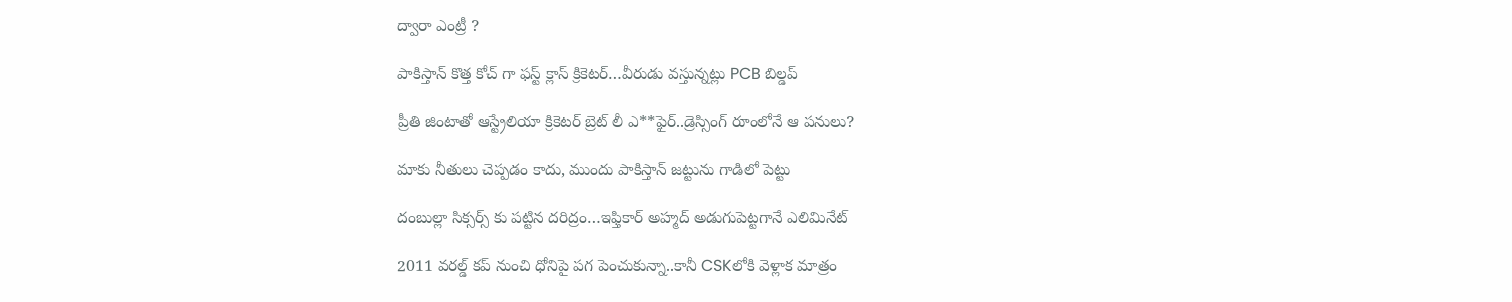ద్వారా ఎంట్రీ ?

పాకిస్తాన్ కొత్త‌ కోచ్ గా ఫ‌స్ట్ క్లాస్ క్రికెట‌ర్‌…వీరుడు వ‌స్తున్న‌ట్లు PCB బిల్డ‌ప్

ప్రీతి జింటాతో ఆస్ట్రేలియా క్రికెట‌ర్‌ బ్రెట్ లీ ఎ**ఫైర్‌..డ్రెస్సింగ్ రూంలోనే ఆ ప‌నులు?

మాకు నీతులు చెప్ప‌డం కాదు, ముందు పాకిస్తాన్ జ‌ట్టును గాడిలో పెట్టు

దంబుల్లా సిక్సర్స్ కు ప‌ట్టిన ద‌రిద్రం…ఇఫ్తికార్ అహ్మద్ అడుగుపెట్ట‌గానే ఎలిమినేట్

2011 వ‌ర‌ల్డ్ క‌ప్ నుంచి ధోనిపై ప‌గ పెంచుకున్నా..కానీ CSKలోకి వెళ్లాక మాత్రం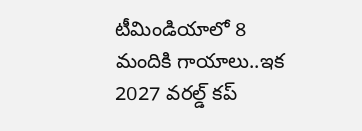టీమిండియాలో 8 మందికి గాయాలు..ఇక 2027 వ‌ర‌ల్డ్ క‌ప్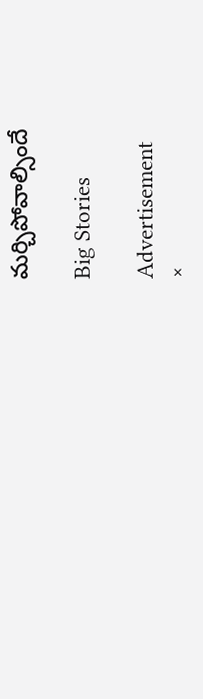మ‌ర్చిపోవాల్సిందే

Big Stories

Advertisement
×